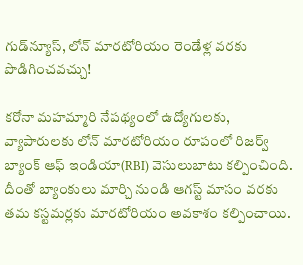గుడ్‌న్యూస్, లోన్ మారటోరియం రెండేళ్ల వరకు పొడిగించవచ్చు!

కరోనా మహమ్మారి నేపథ్యంలో ఉద్యోగులకు, వ్యాపారులకు లోన్ మారటోరియం రూపంలో రిజర్వ్ బ్యాంక్ ఆఫ్ ఇండియా(RBI) వెసులుబాటు కల్పించింది. దీంతో బ్యాంకులు మార్చి నుండి ఆగస్ట్ మాసం వరకు తమ కస్టమర్లకు మారటోరియం అవకాశం కల్పించాయి.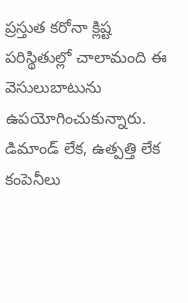ప్రస్తుత కరోనా క్లిష్ట పరిస్థితుల్లో చాలామంది ఈ వెసులుబాటును ఉపయోగించుకున్నారు. డిమాండ్ లేక, ఉత్పత్తి లేక కంపెనీలు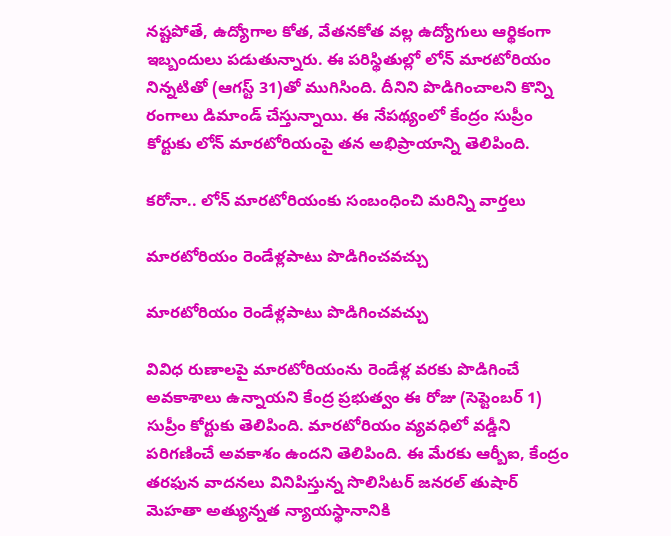నష్టపోతే, ఉద్యోగాల కోత, వేతనకోత వల్ల ఉద్యోగులు ఆర్థికంగా ఇబ్బందులు పడుతున్నారు. ఈ పరిస్థితుల్లో లోన్ మారటోరియం నిన్నటితో (ఆగస్ట్ 31)తో ముగిసింది. దీనిని పొడిగించాలని కొన్ని రంగాలు డిమాండ్ చేస్తున్నాయి. ఈ నేపథ్యంలో కేంద్రం సుప్రీం కోర్టుకు లోన్ మారటోరియంపై తన అభిప్రాయాన్ని తెలిపింది.

కరోనా.. లోన్ మారటోరియంకు సంబంధించి మరిన్ని వార్తలు

మారటోరియం రెండేళ్లపాటు పొడిగించవచ్చు

మారటోరియం రెండేళ్లపాటు పొడిగించవచ్చు

వివిధ రుణాలపై మారటోరియంను రెండేళ్ల వరకు పొడిగించే అవకాశాలు ఉన్నాయని కేంద్ర ప్రభుత్వం ఈ రోజు (సెప్టెంబర్ 1) సుప్రీం కోర్టుకు తెలిపింది. మారటోరియం వ్యవధిలో వడ్డీని పరిగణించే అవకాశం ఉందని తెలిపింది. ఈ మేరకు ఆర్బీఐ, కేంద్రం తరఫున వాదనలు వినిపిస్తున్న సొలిసిటర్ జనరల్ తుషార్ మెహతా అత్యున్నత న్యాయస్థానానికి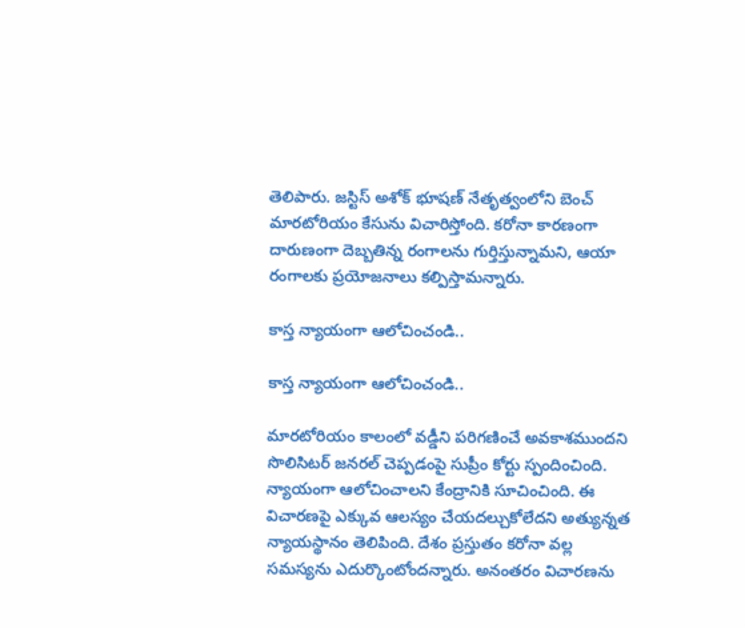తెలిపారు. జస్టిస్ అశోక్ భూషణ్ నేతృత్వంలోని బెంచ్ మారటోరియం కేసును విచారిస్తోంది. కరోనా కారణంగా దారుణంగా దెబ్బతిన్న రంగాలను గుర్తిస్తున్నామని, ఆయా రంగాలకు ప్రయోజనాలు కల్పిస్తామన్నారు.

కాస్త న్యాయంగా ఆలోచించండి..

కాస్త న్యాయంగా ఆలోచించండి..

మారటోరియం కాలంలో వడ్డీని పరిగణించే అవకాశముందని సొలిసిటర్ జనరల్ చెప్పడంపై సుప్రీం కోర్టు స్పందించింది. న్యాయంగా ఆలోచించాలని కేంద్రానికి సూచించింది. ఈ విచారణపై ఎక్కువ ఆలస్యం చేయదల్చుకోలేదని అత్యున్నత న్యాయస్థానం తెలిపింది. దేశం ప్రస్తుతం కరోనా వల్ల సమస్యను ఎదుర్కొంటోందన్నారు. అనంతరం విచారణను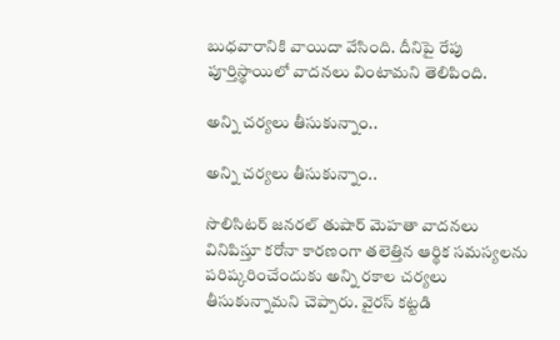బుధవారానికి వాయిదా వేసింది. దీనిపై రేపు పూర్తిస్థాయిలో వాదనలు వింటామని తెలిపింది.

అన్ని చర్యలు తీసుకున్నాం..

అన్ని చర్యలు తీసుకున్నాం..

సొలిసిటర్ జనరల్ తుషార్ మెహతా వాదనలు వినిపిస్తూ కరోనా కారణంగా తలెత్తిన ఆర్థిక సమస్యలను పరిష్కరించేందుకు అన్ని రకాల చర్యలు తీసుకున్నామని చెప్పారు. వైరస్ కట్టడి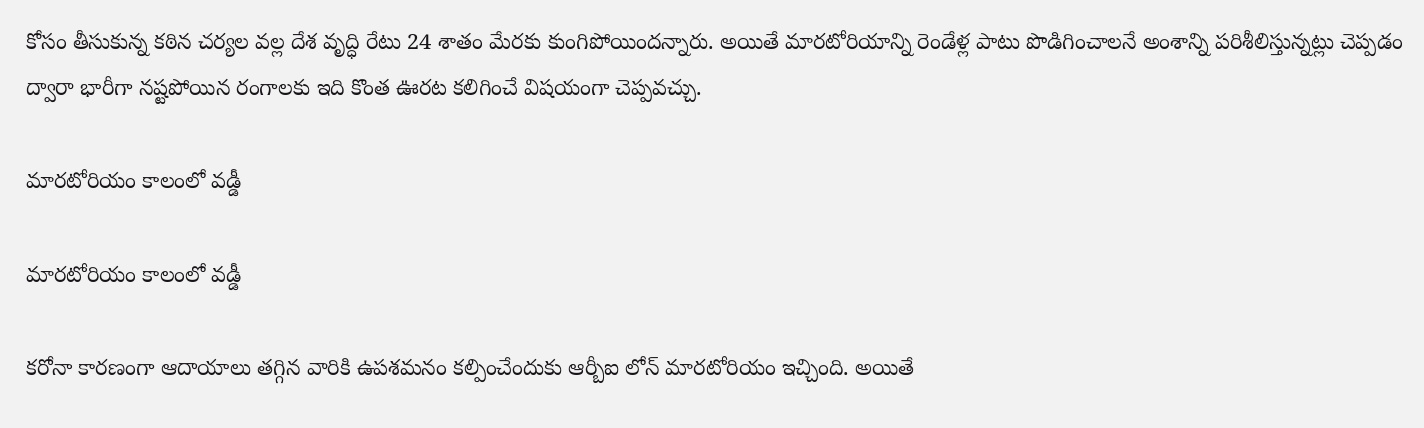కోసం తీసుకున్న కఠిన చర్యల వల్ల దేశ వృద్ధి రేటు 24 శాతం మేరకు కుంగిపోయిందన్నారు. అయితే మారటోరియాన్ని రెండేళ్ల పాటు పొడిగించాలనే అంశాన్ని పరిశీలిస్తున్నట్లు చెప్పడం ద్వారా భారీగా నష్టపోయిన రంగాలకు ఇది కొంత ఊరట కలిగించే విషయంగా చెప్పవచ్చు.

మారటోరియం కాలంలో వడ్డీ

మారటోరియం కాలంలో వడ్డీ

కరోనా కారణంగా ఆదాయాలు తగ్గిన వారికి ఉపశమనం కల్పించేందుకు ఆర్బీఐ లోన్ మారటోరియం ఇచ్చింది. అయితే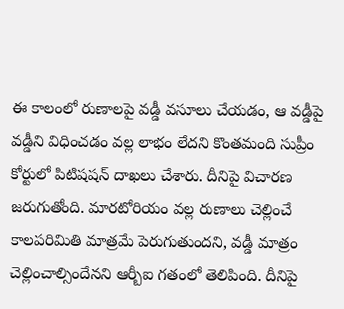ఈ కాలంలో రుణాలపై వడ్డీ వసూలు చేయడం, ఆ వడ్డీపై వడ్డీని విధించడం వల్ల లాభం లేదని కొంతమంది సుప్రీం కోర్టులో పిటిషషన్ దాఖలు చేశారు. దీనిపై విచారణ జరుగుతోంది. మారటోరియం వల్ల రుణాలు చెల్లించే కాలపరిమితి మాత్రమే పెరుగుతుందని, వడ్డీ మాత్రం చెల్లించాల్సిందేనని ఆర్బీఐ గతంలో తెలిపింది. దీనిపై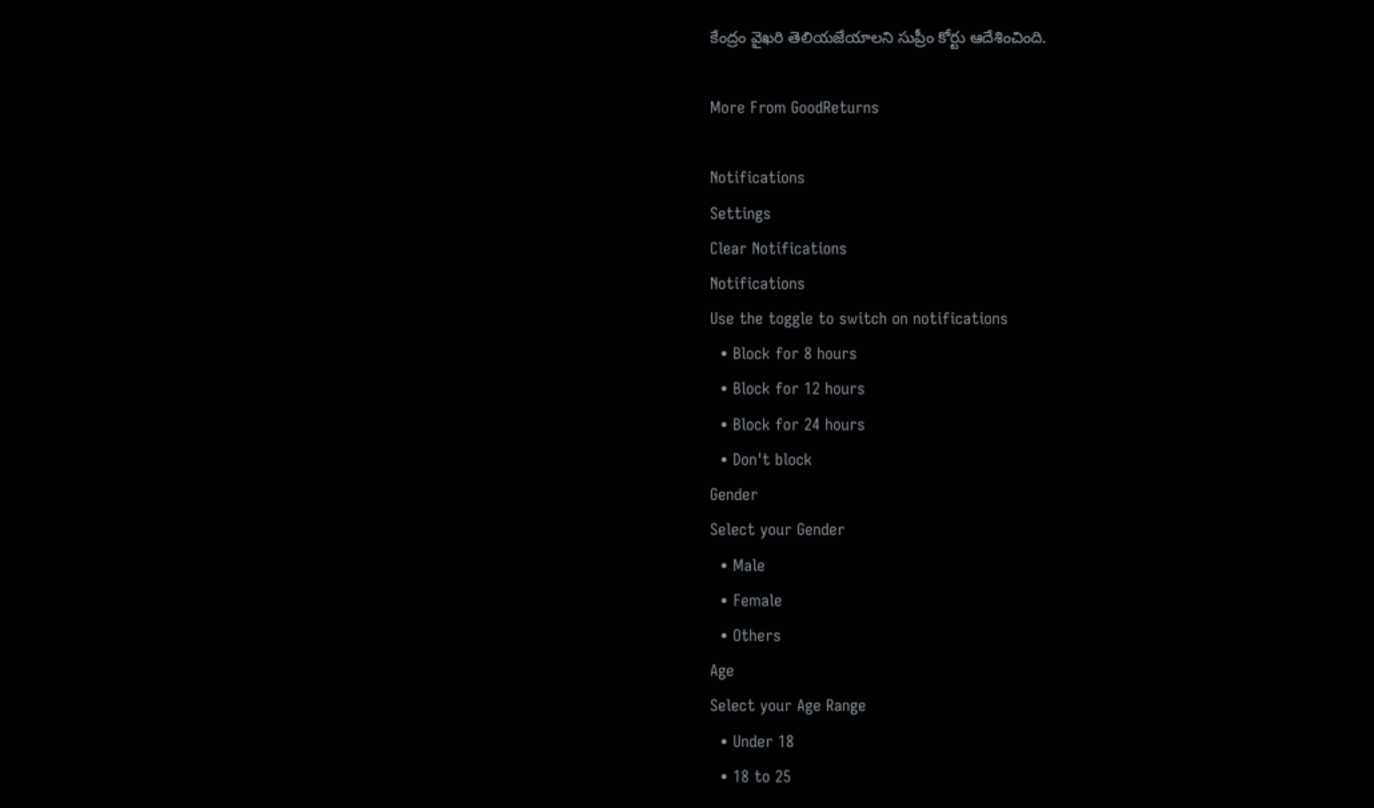కేంద్రం వైఖరి తెలియజేయాలని సుప్రీం కోర్టు ఆదేశించింది.

More From GoodReturns

Notifications
Settings
Clear Notifications
Notifications
Use the toggle to switch on notifications
  • Block for 8 hours
  • Block for 12 hours
  • Block for 24 hours
  • Don't block
Gender
Select your Gender
  • Male
  • Female
  • Others
Age
Select your Age Range
  • Under 18
  • 18 to 25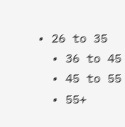• 26 to 35
  • 36 to 45
  • 45 to 55
  • 55+